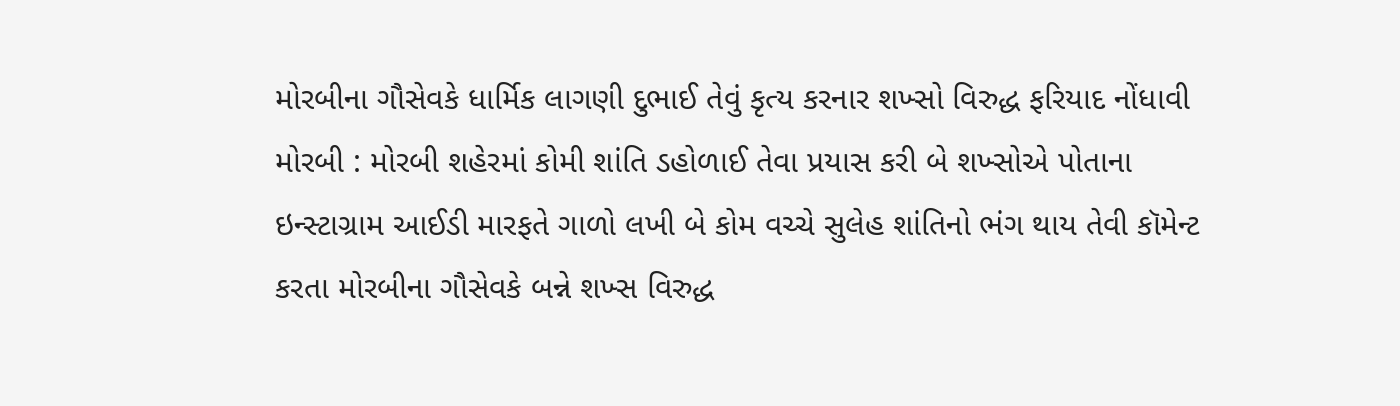મોરબીના ગૌસેવકે ધાર્મિક લાગણી દુભાઈ તેવું કૃત્ય કરનાર શખ્સો વિરુદ્ધ ફરિયાદ નોંધાવી
મોરબી : મોરબી શહેરમાં કોમી શાંતિ ડહોળાઈ તેવા પ્રયાસ કરી બે શખ્સોએ પોતાના ઇન્સ્ટાગ્રામ આઈડી મારફતે ગાળો લખી બે કોમ વચ્ચે સુલેહ શાંતિનો ભંગ થાય તેવી કૉમેન્ટ કરતા મોરબીના ગૌસેવકે બન્ને શખ્સ વિરુદ્ધ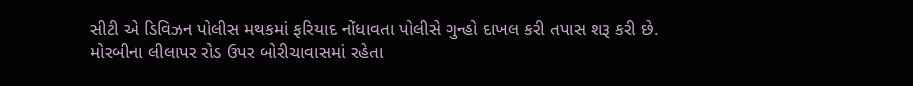સીટી એ ડિવિઝન પોલીસ મથકમાં ફરિયાદ નોંધાવતા પોલીસે ગુન્હો દાખલ કરી તપાસ શરૂ કરી છે.
મોરબીના લીલાપર રોડ ઉપર બોરીચાવાસમાં રહેતા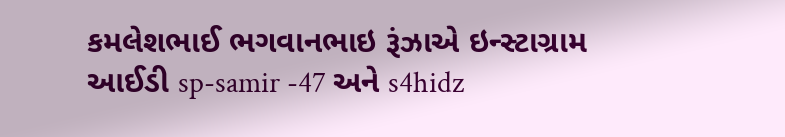કમલેશભાઈ ભગવાનભાઇ રૂંઝાએ ઇન્સ્ટાગ્રામ આઈડી sp-samir -47 અને s4hidz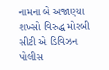નામના બે અજાણ્યા શખ્સો વિરુદ્ધ મોરબી સીટી એ ડિવિઝન પોલીસ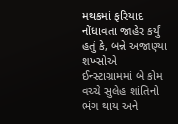મથકમાં ફરિયાદ નોંધાવતા જાહેર કર્યું હતું કે, બન્ને અજાણ્યા શખ્સોએ ઈન્સ્ટાગ્રામમાં બે કોમ વચ્ચે સુલેહ શાંતિનો ભંગ થાય અને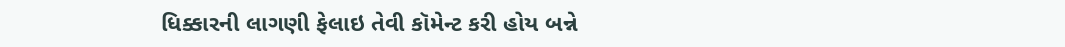ધિક્કારની લાગણી ફેલાઇ તેવી કૉમેન્ટ કરી હોય બન્ને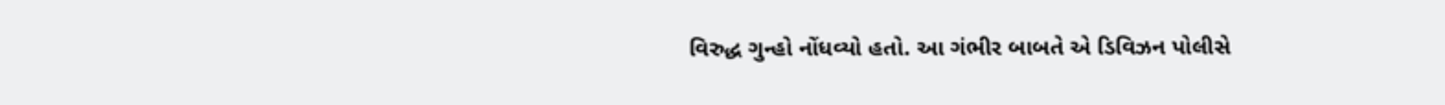વિરુદ્ધ ગુન્હો નોંધવ્યો હતો. આ ગંભીર બાબતે એ ડિવિઝન પોલીસે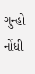ગુન્હો નોંધી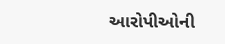આરોપીઓની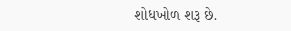શોધખોળ શરૂ છે.